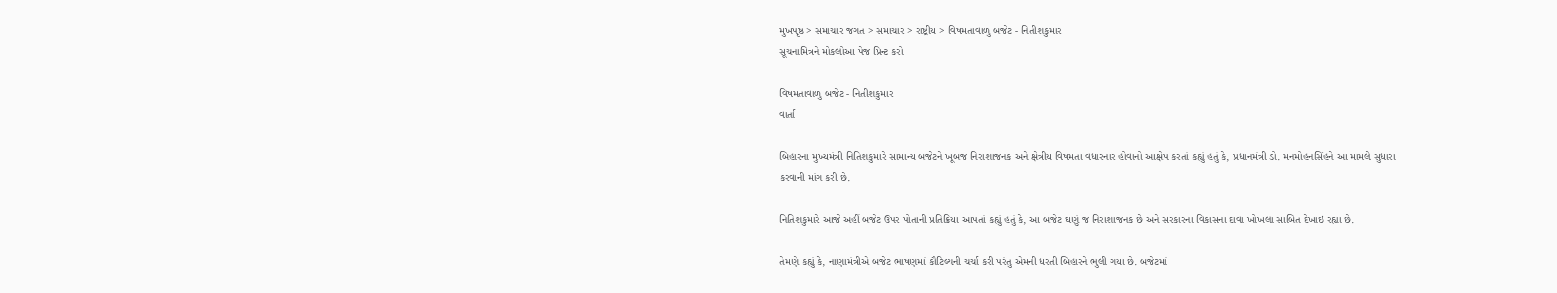મુખપૃષ્ઠ > સમાચાર જગત > સમાચાર > રાષ્ટ્રીય > વિષમતાવાળુ બજેટ - નિતીશકુમાર
સૂચનામિત્રને મોકલોઆ પેજ પ્રિન્ટ કરો

વિષમતાવાળુ બજેટ - નિતીશકુમાર
વાર્તા

બિહારના મુખ્યમંત્રી નિતિશકુમારે સામાન્ય બજેટને ખૂબજ નિરાશાજનક અને ક્ષેત્રીય વિષમતા વધારનાર હોવાનો આક્ષેપ કરતાં કહ્યું હતું કે, પ્રધાનમંત્રી ડો. મનમોહનસિંહને આ મામલે સુધારા કરવાની માંગ કરી છે.

નિતિશકુમારે આજે અહીં બજેટ ઉપર પોતાની પ્રતિક્રિયા આપતાં કહ્યું હતું કે, આ બજેટ ઘણું જ નિરાશાજનક છે અને સરકારના વિકાસના દાવા ખોખલા સાબિત દેખાઇ રહ્યા છે.

તેમણે કહ્યું કે, નાણામંત્રીએ બજેટ ભાષણમાં કૌટિલ્યની ચર્ચા કરી પરંતુ એમની ધરતી બિહારને ભુલી ગયા છે. બજેટમાં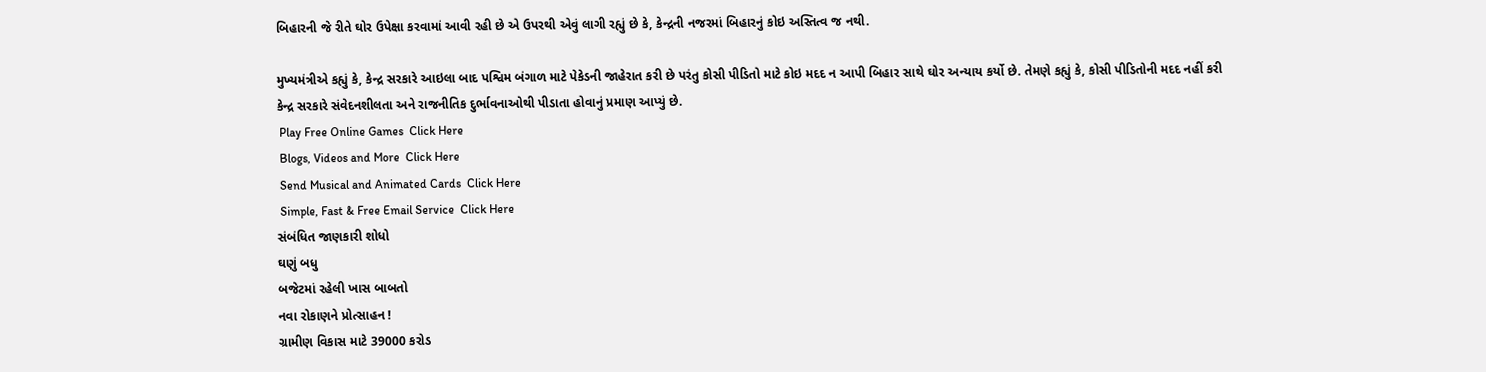બિહારની જે રીતે ઘોર ઉપેક્ષા કરવામાં આવી રહી છે એ ઉપરથી એવું લાગી રહ્યું છે કે, કેન્દ્રની નજરમાં બિહારનું કોઇ અસ્તિત્વ જ નથી.

મુખ્યમંત્રીએ કહ્યું કે, કેન્દ્ર સરકારે આઇલા બાદ પશ્વિમ બંગાળ માટે પેકેડની જાહેરાત કરી છે પરંતુ કોસી પીડિતો માટે કોઇ મદદ ન આપી બિહાર સાથે ઘોર અન્યાય કર્યો છે. તેમણે કહ્યું કે, કોસી પીડિતોની મદદ નહીં કરી કેન્દ્ર સરકારે સંવેદનશીલતા અને રાજનીતિક દુર્ભાવનાઓથી પીડાતા હોવાનું પ્રમાણ આપ્યું છે.
 Play Free Online Games  Click Here
 Blogs, Videos and More  Click Here
 Send Musical and Animated Cards  Click Here
 Simple, Fast & Free Email Service  Click Here
સંબંધિત જાણકારી શોધો
ઘણું બધુ
બજેટમાં રહેલી ખાસ બાબતો
નવા રોકાણને પ્રોત્સાહન !
ગ્રામીણ વિકાસ માટે 39000 કરોડ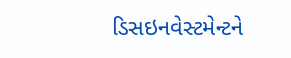ડિસઇનવેસ્ટમેન્ટને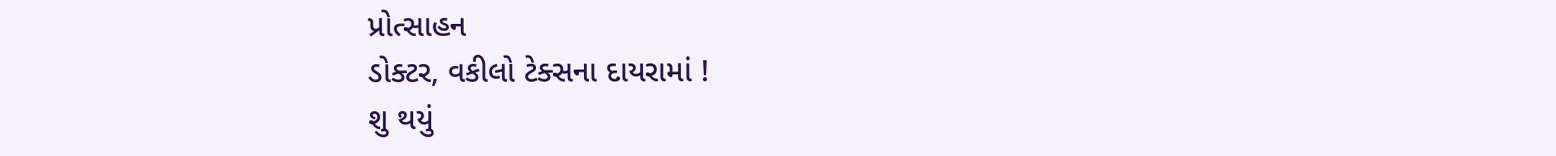પ્રોત્સાહન
ડોક્ટર, વકીલો ટેક્સના દાયરામાં !
શુ થયું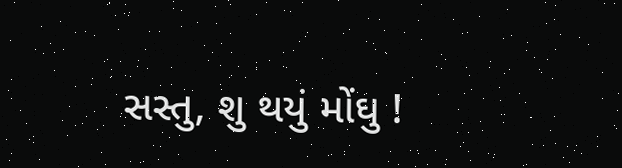સસ્તુ, શુ થયું મોંઘુ !